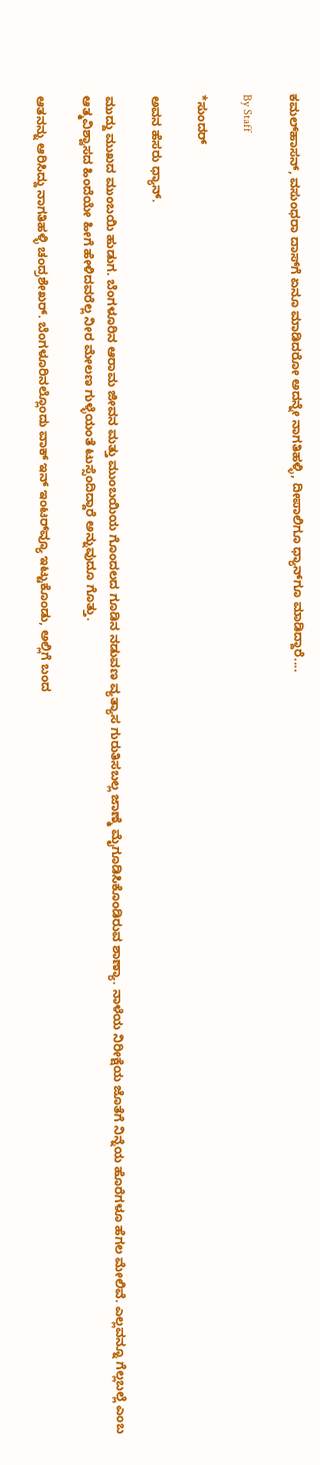ಕಮಲ್‌ಹಾಸನ್‌, ವಸುಂಧರಾ ದಾಸ್‌ಗೆ ಏನೂ ಮಾಡಿದರೋ ಅದನ್ನೇ ನಾಗತಿಹಳ್ಳಿ, ದೀಪಾಲಿಗೂ ಧ್ಯಾನ್‌ಗೂ ಮಾಡಿದ್ದಾರೆ....

By Staff

*ಸುಂದರ್‌

ಅವನ ಹೆಸರು ಧ್ಯಾನ್‌.

ಮುದ್ದು ಮುಖದ ಮುಂಬಯಿ ಹುಡುಗ. ಬೆಂಗಳೂರಿನ ಆರಾಮ ಜೀವನ ಮತ್ತು ಮುಂಬಯಿಯ ಗೊಂದಲದ ಗೂಡಿನ ನಡುವಣ ವ್ಯತ್ಯಾಸ ಗುರುತಿಸಬಲ್ಲ ಜಾಣ್ಮೆ ಮೈಗೂಡಿಸಿಕೊಂಡಿರುವ ಶಾಣ್ಯಾ. ನಾಳೆಯ ನಿರೀಕ್ಷೆಯ ಜೊತೆಗೆ ನಿನ್ನೆಯ ಹೊರೆಗಳೂ ಹೆಗಲ ಮೇಲಿವೆ. ಎಲ್ಲವನ್ನೂ ಗೆಲ್ಲಬಲ್ಲೆ ಎಂಬ ಆತ್ಮವಿಶ್ವಾಸದ ಹಿಂದೆಯೇ ಹೀಗೆ ಹೇಳಿದವರೆಲ್ಲ ನೀರ ಮೇಲಣ ಗುಳ್ಳೆಯಂತೆ ಟುಸ್ಸೆಂದಿದ್ದಾರೆ ಅನ್ನುವುದೂ ಗೊತ್ತು.

ಆತನನ್ನು ಆರಿಸಿದ್ದು ನಾಗತಿಹಳ್ಳಿ ಚಂದ್ರಶೇಖರ್‌. ಬೆಂಗಳೂರಿನಲ್ಲೊಂದು ವಾಕ್‌ ಇನ್‌ ಇಂಟರ್‌ವ್ಯೂ ಇಟ್ಟುಕೊಂಡು, ಅಲ್ಲಿಗೆ ಬಂದ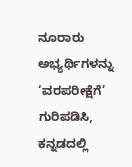ನೂರಾರು ಅಭ್ಯರ್ಥಿಗಳನ್ನು ‘ವರಪರೀಕ್ಷೆಗೆ’ ಗುರಿಪಡಿಸಿ, ಕನ್ನಡದಲ್ಲಿ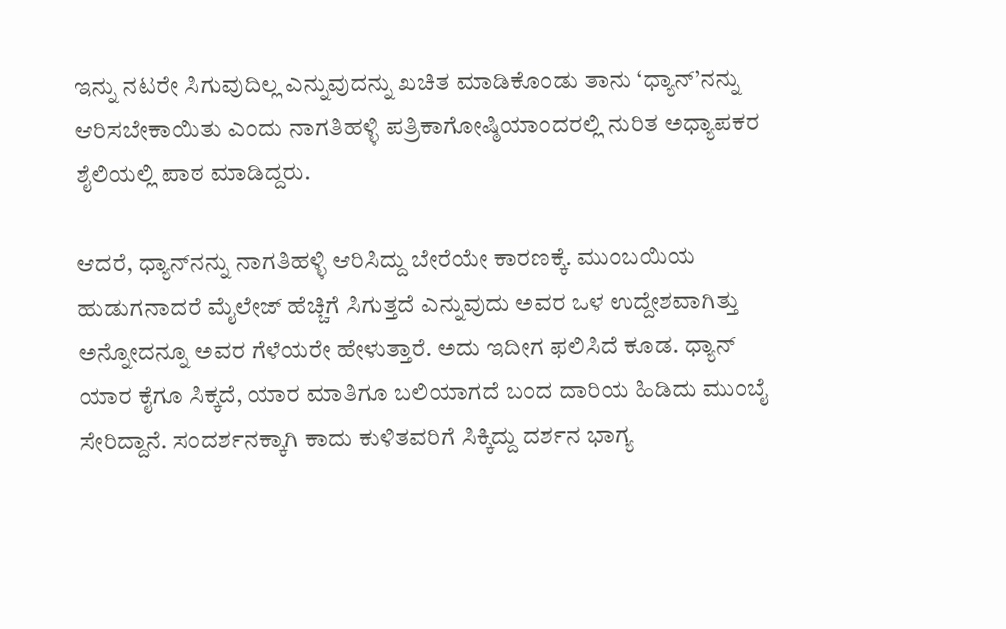ಇನ್ನು ನಟರೇ ಸಿಗುವುದಿಲ್ಲ ಎನ್ನುವುದನ್ನು ಖಚಿತ ಮಾಡಿಕೊಂಡು ತಾನು ‘ಧ್ಯಾನ್‌’ನನ್ನು ಆರಿಸಬೇಕಾಯಿತು ಎಂದು ನಾಗತಿಹಳ್ಳಿ ಪತ್ರಿಕಾಗೋಷ್ಠಿಯಾಂದರಲ್ಲಿ ನುರಿತ ಅಧ್ಯಾಪಕರ ಶೈಲಿಯಲ್ಲಿ ಪಾಠ ಮಾಡಿದ್ದರು.

ಆದರೆ, ಧ್ಯಾನ್‌ನನ್ನು ನಾಗತಿಹಳ್ಳಿ ಆರಿಸಿದ್ದು ಬೇರೆಯೇ ಕಾರಣಕ್ಕೆ. ಮುಂಬಯಿಯ ಹುಡುಗನಾದರೆ ಮೈಲೇಜ್‌ ಹೆಚ್ಚಿಗೆ ಸಿಗುತ್ತದೆ ಎನ್ನುವುದು ಅವರ ಒಳ ಉದ್ದೇಶವಾಗಿತ್ತು ಅನ್ನೋದನ್ನೂ ಅವರ ಗೆಳೆಯರೇ ಹೇಳುತ್ತಾರೆ. ಅದು ಇದೀಗ ಫಲಿಸಿದೆ ಕೂಡ. ಧ್ಯಾನ್‌ ಯಾರ ಕೈಗೂ ಸಿಕ್ಕದೆ, ಯಾರ ಮಾತಿಗೂ ಬಲಿಯಾಗದೆ ಬಂದ ದಾರಿಯ ಹಿಡಿದು ಮುಂಬೈ ಸೇರಿದ್ದಾನೆ. ಸಂದರ್ಶನಕ್ಕಾಗಿ ಕಾದು ಕುಳಿತವರಿಗೆ ಸಿಕ್ಕಿದ್ದು ದರ್ಶನ ಭಾಗ್ಯ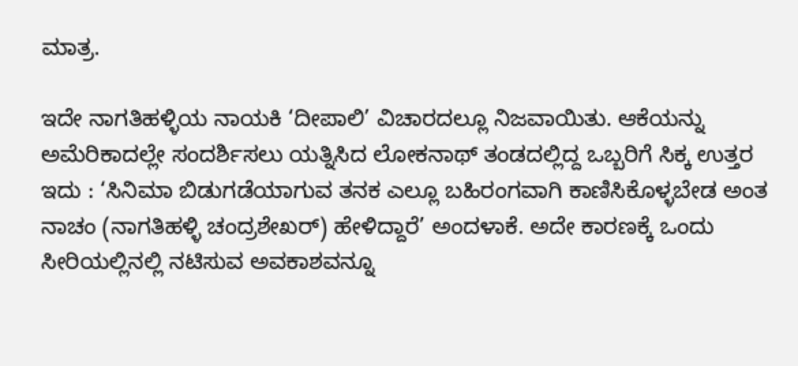ಮಾತ್ರ.

ಇದೇ ನಾಗತಿಹಳ್ಳಿಯ ನಾಯಕಿ ‘ದೀಪಾಲಿ’ ವಿಚಾರದಲ್ಲೂ ನಿಜವಾಯಿತು. ಆಕೆಯನ್ನು ಅಮೆರಿಕಾದಲ್ಲೇ ಸಂದರ್ಶಿಸಲು ಯತ್ನಿಸಿದ ಲೋಕನಾಥ್‌ ತಂಡದಲ್ಲಿದ್ದ ಒಬ್ಬರಿಗೆ ಸಿಕ್ಕ ಉತ್ತರ ಇದು : ‘ಸಿನಿಮಾ ಬಿಡುಗಡೆಯಾಗುವ ತನಕ ಎಲ್ಲೂ ಬಹಿರಂಗವಾಗಿ ಕಾಣಿಸಿಕೊಳ್ಳಬೇಡ ಅಂತ ನಾಚಂ (ನಾಗತಿಹಳ್ಳಿ ಚಂದ್ರಶೇಖರ್‌) ಹೇಳಿದ್ದಾರೆ’ ಅಂದಳಾಕೆ. ಅದೇ ಕಾರಣಕ್ಕೆ ಒಂದು ಸೀರಿಯಲ್ಲಿನಲ್ಲಿ ನಟಿಸುವ ಅವಕಾಶವನ್ನೂ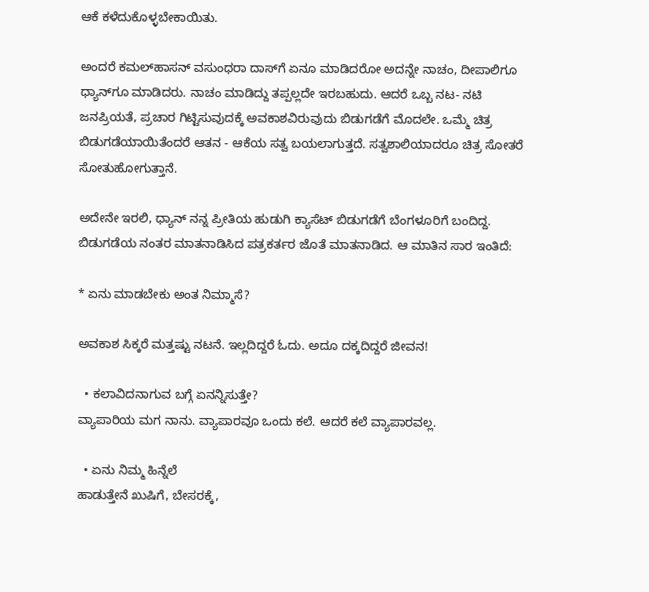ಆಕೆ ಕಳೆದುಕೊಳ್ಳಬೇಕಾಯಿತು.

ಅಂದರೆ ಕಮಲ್‌ಹಾಸನ್‌ ವಸುಂಧರಾ ದಾಸ್‌ಗೆ ಏನೂ ಮಾಡಿದರೋ ಅದನ್ನೇ ನಾಚಂ, ದೀಪಾಲಿಗೂ ಧ್ಯಾನ್‌ಗೂ ಮಾಡಿದರು. ನಾಚಂ ಮಾಡಿದ್ದು ತಪ್ಪಲ್ಲದೇ ಇರಬಹುದು. ಆದರೆ ಒಬ್ಬ ನಟ- ನಟಿ ಜನಪ್ರಿಯತೆ, ಪ್ರಚಾರ ಗಿಟ್ಟಿಸುವುದಕ್ಕೆ ಅವಕಾಶವಿರುವುದು ಬಿಡುಗಡೆಗೆ ಮೊದಲೇ. ಒಮ್ಮೆ ಚಿತ್ರ ಬಿಡುಗಡೆಯಾಯಿತೆಂದರೆ ಆತನ - ಆಕೆಯ ಸತ್ವ ಬಯಲಾಗುತ್ತದೆ. ಸತ್ವಶಾಲಿಯಾದರೂ ಚಿತ್ರ ಸೋತರೆ ಸೋತುಹೋಗುತ್ತಾನೆ.

ಅದೇನೇ ಇರಲಿ, ಧ್ಯಾನ್‌ ನನ್ನ ಪ್ರೀತಿಯ ಹುಡುಗಿ ಕ್ಯಾಸೆಟ್‌ ಬಿಡುಗಡೆಗೆ ಬೆಂಗಳೂರಿಗೆ ಬಂದಿದ್ದ. ಬಿಡುಗಡೆಯ ನಂತರ ಮಾತನಾಡಿಸಿದ ಪತ್ರಕರ್ತರ ಜೊತೆ ಮಾತನಾಡಿದ. ಆ ಮಾತಿನ ಸಾರ ಇಂತಿದೆ:

* ಏನು ಮಾಡಬೇಕು ಅಂತ ನಿಮ್ಮಾಸೆ?

ಅವಕಾಶ ಸಿಕ್ಕರೆ ಮತ್ತಷ್ಟು ನಟನೆ. ಇಲ್ಲದಿದ್ದರೆ ಓದು. ಅದೂ ದಕ್ಕದಿದ್ದರೆ ಜೀವನ!

  • ಕಲಾವಿದನಾಗುವ ಬಗ್ಗೆ ಏನನ್ನಿಸುತ್ತೇ?
ವ್ಯಾಪಾರಿಯ ಮಗ ನಾನು. ವ್ಯಾಪಾರವೂ ಒಂದು ಕಲೆ. ಆದರೆ ಕಲೆ ವ್ಯಾಪಾರವಲ್ಲ.

  • ಏನು ನಿಮ್ಮ ಹಿನ್ನೆಲೆ
ಹಾಡುತ್ತೇನೆ ಖುಷಿಗೆ, ಬೇಸರಕ್ಕೆ,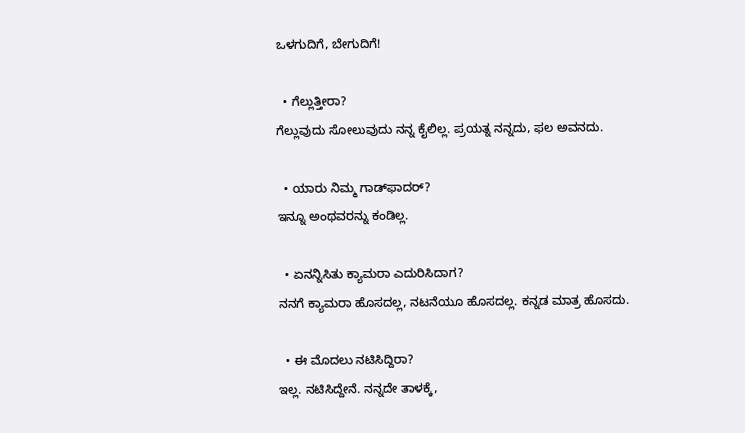ಒಳಗುದಿಗೆ, ಬೇಗುದಿಗೆ!

  • ಗೆಲ್ಲುತ್ತೀರಾ?
ಗೆಲ್ಲುವುದು ಸೋಲುವುದು ನನ್ನ ಕೈಲಿಲ್ಲ. ಪ್ರಯತ್ನ ನನ್ನದು, ಫಲ ಅವನದು.

  • ಯಾರು ನಿಮ್ಮ ಗಾಡ್‌ಫಾದರ್‌?
ಇನ್ನೂ ಅಂಥವರನ್ನು ಕಂಡಿಲ್ಲ.

  • ಏನನ್ನಿಸಿತು ಕ್ಯಾಮರಾ ಎದುರಿಸಿದಾಗ?
ನನಗೆ ಕ್ಯಾಮರಾ ಹೊಸದಲ್ಲ, ನಟನೆಯೂ ಹೊಸದಲ್ಲ. ಕನ್ನಡ ಮಾತ್ರ ಹೊಸದು.

  • ಈ ಮೊದಲು ನಟಿಸಿದ್ದಿರಾ?
ಇಲ್ಲ. ನಟಿಸಿದ್ದೇನೆ. ನನ್ನದೇ ತಾಳಕ್ಕೆ,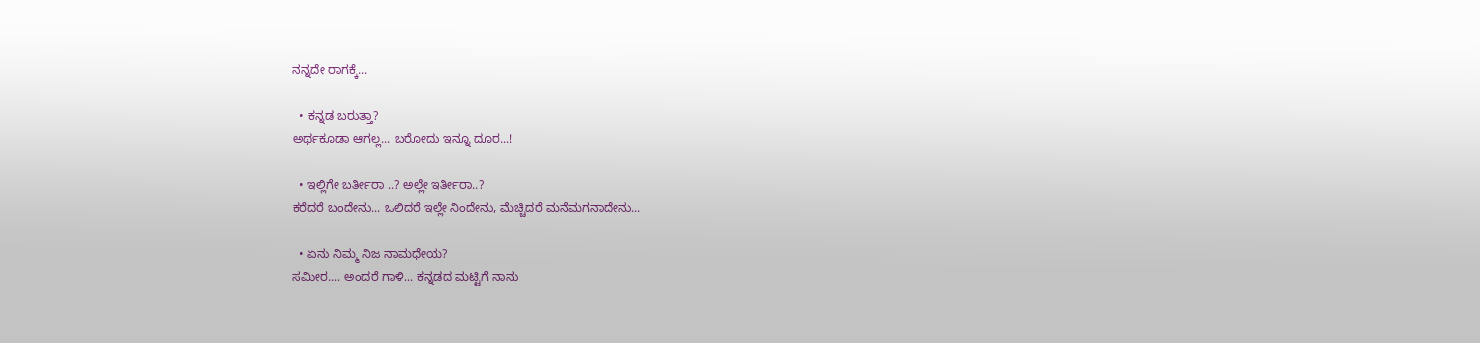ನನ್ನದೇ ರಾಗಕ್ಕೆ...

  • ಕನ್ನಡ ಬರುತ್ತಾ?
ಅರ್ಥಕೂಡಾ ಆಗಲ್ಲ... ಬರೋದು ಇನ್ನೂ ದೂರ...!

  • ಇಲ್ಲಿಗೇ ಬರ್ತೀರಾ ..? ಅಲ್ಲೇ ಇರ್ತೀರಾ..?
ಕರೆದರೆ ಬಂದೇನು... ಒಲಿದರೆ ಇಲ್ಲೇ ನಿಂದೇನು, ಮೆಚ್ಚಿದರೆ ಮನೆಮಗನಾದೇನು...

  • ಏನು ನಿಮ್ಮ ನಿಜ ನಾಮಧೇಯ?
ಸಮೀರ.... ಅಂದರೆ ಗಾಳಿ... ಕನ್ನಡದ ಮಟ್ಟಿಗೆ ನಾನು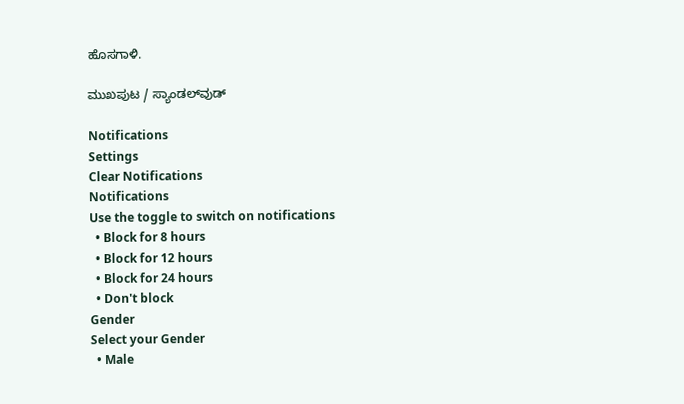ಹೊಸಗಾಳಿ.

ಮುಖಪುಟ / ಸ್ಯಾಂಡಲ್‌ವುಡ್‌

Notifications
Settings
Clear Notifications
Notifications
Use the toggle to switch on notifications
  • Block for 8 hours
  • Block for 12 hours
  • Block for 24 hours
  • Don't block
Gender
Select your Gender
  • Male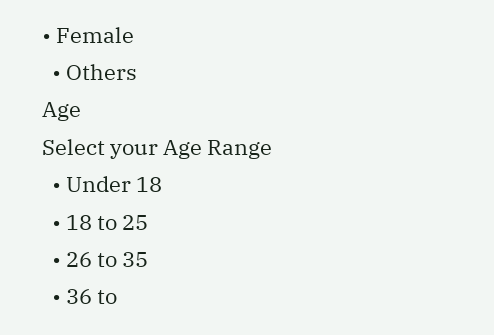• Female
  • Others
Age
Select your Age Range
  • Under 18
  • 18 to 25
  • 26 to 35
  • 36 to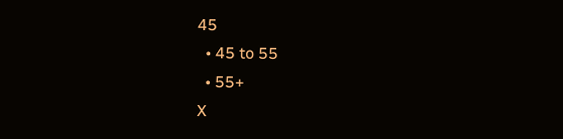45
  • 45 to 55
  • 55+
X